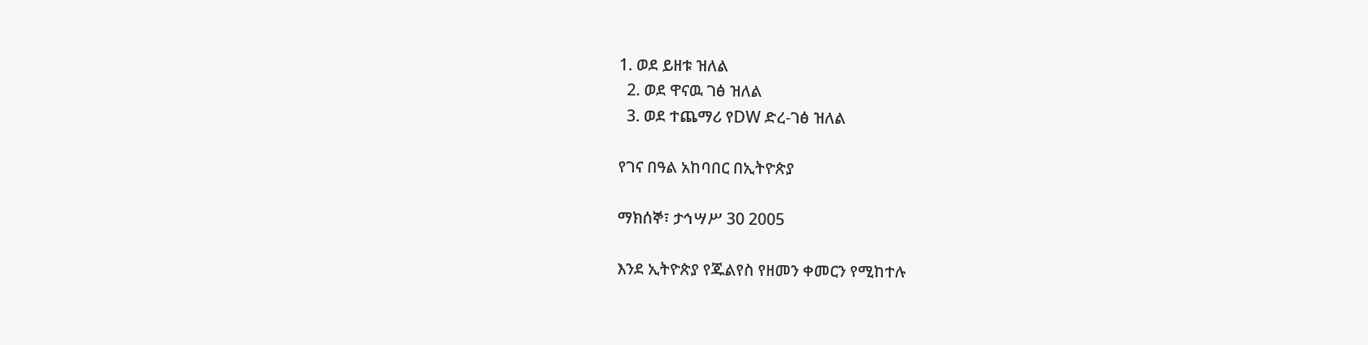1. ወደ ይዘቱ ዝለል
  2. ወደ ዋናዉ ገፅ ዝለል
  3. ወደ ተጨማሪ የDW ድረ-ገፅ ዝለል

የገና በዓል አከባበር በኢትዮጵያ

ማክሰኞ፣ ታኅሣሥ 30 2005

እንደ ኢትዮጵያ የጁልየስ የዘመን ቀመርን የሚከተሉ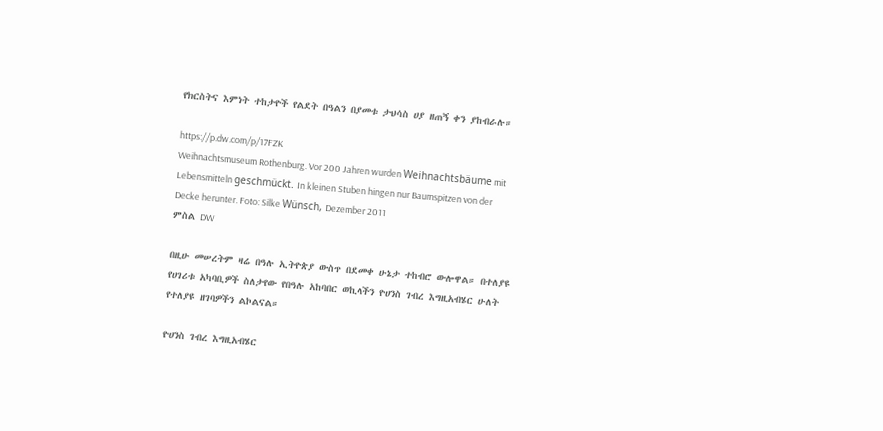የክርስትና እምነት ተከታዮች የልደት በዓልን በያመቱ ታህሳስ ሀያ ዘጠኝ ቀን ያከብራሉ።

https://p.dw.com/p/17FZK
Weihnachtsmuseum Rothenburg. Vor 200 Jahren wurden Weihnachtsbäume mit Lebensmitteln geschmückt. In kleinen Stuben hingen nur Baumspitzen von der Decke herunter. Foto: Silke Wünsch, Dezember 2011
ምስል DW

በዚሁ መሠረትም ዛሬ በዓሉ ኢትዮጵያ ውስጥ በደመቀ ሁኔታ ተከብሮ ውሎዋል። በተለያዩ የሀገሪቱ አካባቢዎች ስለታየው የበዓሉ አከባበር ወኪላችን ዮሀንስ ገብረ እግዚአብሄር ሁለት የተለያዩ ዘገባዎችን ልኮልናል።

ዮሀንስ ገብረ እግዚአብሄር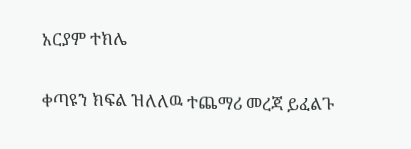አርያም ተክሌ

ቀጣዩን ክፍል ዝለለዉ ተጨማሪ መረጃ ይፈልጉ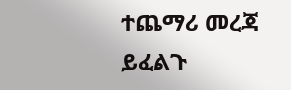ተጨማሪ መረጃ ይፈልጉ